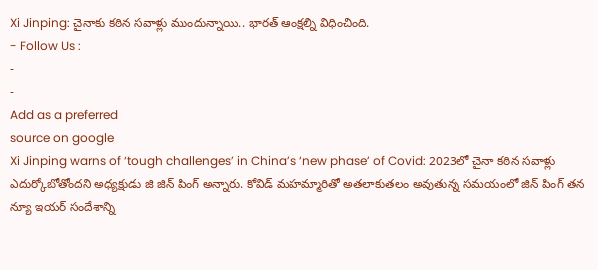Xi Jinping: చైనాకు కఠిన సవాళ్లు ముందున్నాయి.. భారత్ ఆంక్షల్ని విధించింది.
- Follow Us :
-
-
Add as a preferred
source on google
Xi Jinping warns of ‘tough challenges’ in China’s ‘new phase’ of Covid: 2023లో చైనా కఠిన సవాళ్లు ఎదుర్కోబోతోందని అధ్యక్షుడు జి జిన్ పింగ్ అన్నారు. కోవిడ్ మహమ్మారితో అతలాకుతలం అవుతున్న సమయంలో జిన్ పింగ్ తన న్యూ ఇయర్ సందేశాన్ని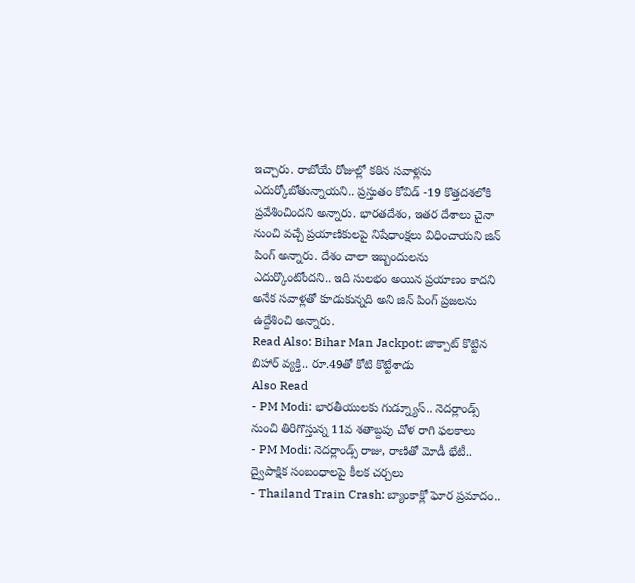ఇచ్చారు. రాబోయే రోజుల్లో కఠిన సవాళ్లను ఎదుర్కోబోతున్నాయని.. ప్రస్తుతం కోవిడ్ -19 కొత్తదశలోకి ప్రవేశించిందని అన్నారు. భారతదేశం, ఇతర దేశాలు చైనా నుంచి వచ్చే ప్రయాణికులపై నిషేధాంక్షలు విధించాయని జిన్ పింగ్ అన్నారు. దేశం చాలా ఇబ్బందులను ఎదుర్కొంటోందని.. ఇది సులభం అయిన ప్రయాణం కాదని అనేక సవాళ్లతో కూడుకున్నది అని జిన్ పింగ్ ప్రజలను ఉద్దేశించి అన్నారు.
Read Also: Bihar Man Jackpot: జాక్పాట్ కొట్టిన బిహార్ వ్యక్తి.. రూ.49తో కోటి కొట్టేశాడు
Also Read
- PM Modi: భారతీయులకు గుడ్న్యూస్.. నెదర్లాండ్స్ నుంచి తిరిగొస్తున్న 11వ శతాబ్దపు చోళ రాగి ఫలకాలు
- PM Modi: నెదర్లాండ్స్ రాజు, రాణితో మోడీ భేటీ.. ద్వైపాక్షిక సంబంధాలపై కీలక చర్చలు
- Thailand Train Crash: బ్యాంకాక్లో ఘోర ప్రమాదం..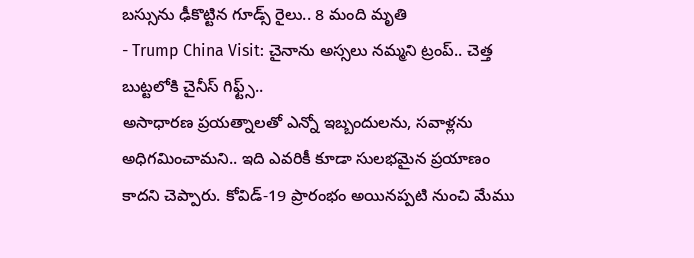బస్సును ఢీకొట్టిన గూడ్స్ రైలు.. 8 మంది మృతి
- Trump China Visit: చైనాను అస్సలు నమ్మని ట్రంప్.. చెత్త బుట్టలోకి చైనీస్ గిఫ్ట్స్..
అసాధారణ ప్రయత్నాలతో ఎన్నో ఇబ్బందులను, సవాళ్లను అధిగమించామని.. ఇది ఎవరికీ కూడా సులభమైన ప్రయాణం కాదని చెప్పారు. కోవిడ్-19 ప్రారంభం అయినప్పటి నుంచి మేము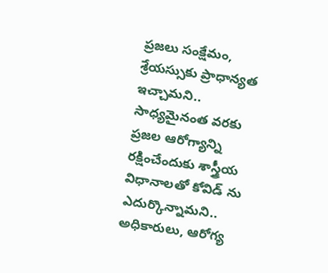ప్రజలు సంక్షేమం, శ్రేయస్సుకు ప్రాధాన్యత ఇచ్చామని.. సాధ్యమైనంత వరకు ప్రజల ఆరోగ్యాన్ని రక్షించేందుకు శాస్త్రీయ విధానాలతో కోవిడ్ ను ఎదుర్కొన్నామని.. అధికారులు, ఆరోగ్య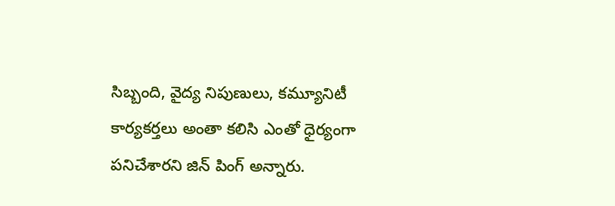సిబ్బంది, వైద్య నిపుణులు, కమ్యూనిటీ కార్యకర్తలు అంతా కలిసి ఎంతో ధైర్యంగా పనిచేశారని జిన్ పింగ్ అన్నారు.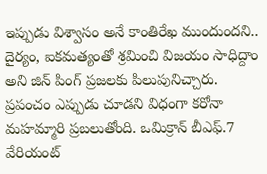ఇప్పుడు విశ్వాసం అనే కాంతిరేఖ ముందుందని.. దైర్యం, ఐకమత్యంతో శ్రమించి విజయం సాధిద్దాం అని జిన్ పింగ్ ప్రజలకు పిలుపునిచ్చారు.
ప్రపంచం ఎప్పుడు చూడని విధంగా కరోనా మహమ్మారి ప్రబలుతోంది. ఒమిక్రాన్ బీఎఫ్.7 వేరియంట్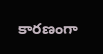కారణంగా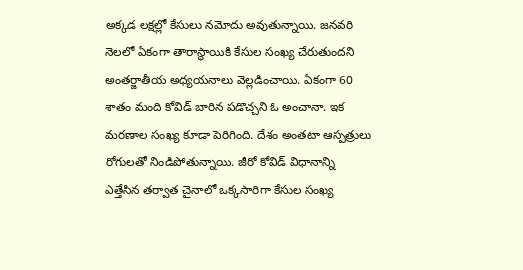అక్కడ లక్షల్లో కేసులు నమోదు అవుతున్నాయి. జనవరి నెలలో ఏకంగా తారాస్థాయికి కేసుల సంఖ్య చేరుతుందని అంతర్జాతీయ అధ్యయనాలు వెల్లడించాయి. ఏకంగా 60 శాతం మంది కోవిడ్ బారిన పడొచ్చని ఓ అంచానా. ఇక మరణాల సంఖ్య కూడా పెరిగింది. దేశం అంతటా ఆస్పత్రులు రోగులతో నిండిపోతున్నాయి. జీరో కోవిడ్ విధానాన్ని ఎత్తేసిన తర్వాత చైనాలో ఒక్కసారిగా కేసుల సంఖ్య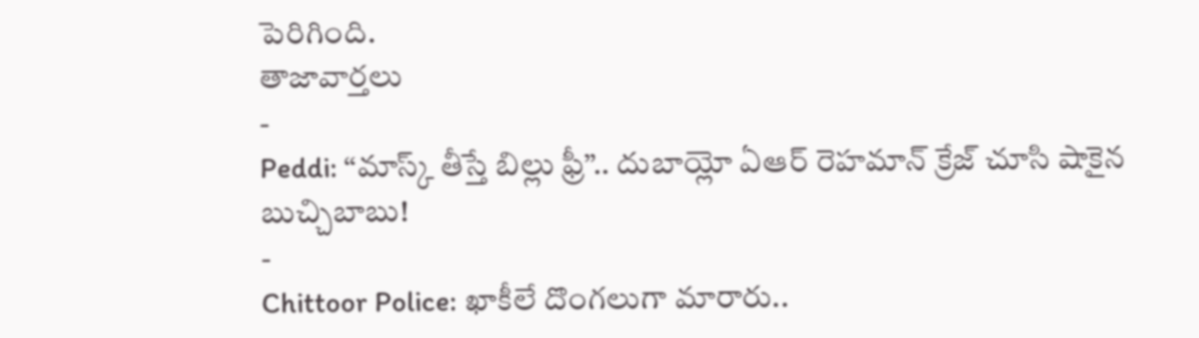పెరిగింది.
తాజావార్తలు
-
Peddi: “మాస్క్ తీస్తే బిల్లు ఫ్రీ”.. దుబాయ్లో ఏఆర్ రెహమాన్ క్రేజ్ చూసి షాకైన బుచ్చిబాబు!
-
Chittoor Police: ఖాకీలే దొంగలుగా మారారు..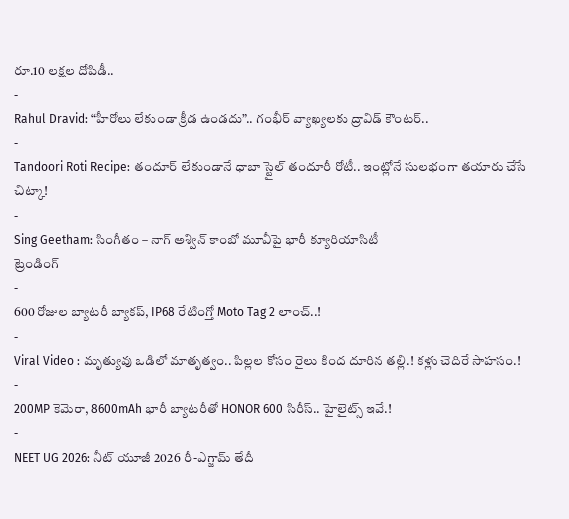రూ.10 లక్షల దోపిడీ..
-
Rahul Dravid: “హీరోలు లేకుండా క్రీడ ఉండదు”.. గంభీర్ వ్యాఖ్యలకు ద్రావిడ్ కౌంటర్..
-
Tandoori Roti Recipe: తందూర్ లేకుండానే ధాబా స్టైల్ తందూరీ రోటీ.. ఇంట్లోనే సులభంగా తయారు చేసే చిట్కా!
-
Sing Geetham: సింగీతం – నాగ్ అశ్విన్ కాంబో మూవీపై భారీ క్యూరియాసిటీ
ట్రెండింగ్
-
600 రోజుల బ్యాటరీ బ్యాకప్, IP68 రేటింగ్తో Moto Tag 2 లాంచ్..!
-
Viral Video : మృత్యువు ఒడిలో మాతృత్వం.. పిల్లల కోసం రైలు కింద దూరిన తల్లి.! కళ్లు చెదిరే సాహసం.!
-
200MP కెమెరా, 8600mAh భారీ బ్యాటరీతో HONOR 600 సిరీస్.. హైలైట్స్ ఇవే.!
-
NEET UG 2026: నీట్ యూజీ 2026 రీ-ఎగ్జామ్ తేదీ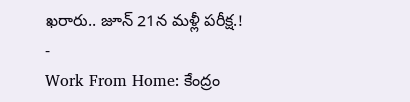ఖరారు.. జూన్ 21న మళ్లీ పరీక్ష.!
-
Work From Home: కేంద్రం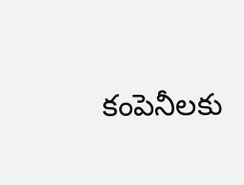కంపెనీలకు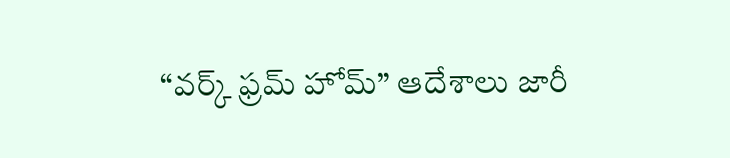“వర్క్ ఫ్రమ్ హోమ్” ఆదేశాలు జారీ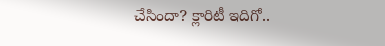చేసిందా? క్లారిటీ ఇదిగో..